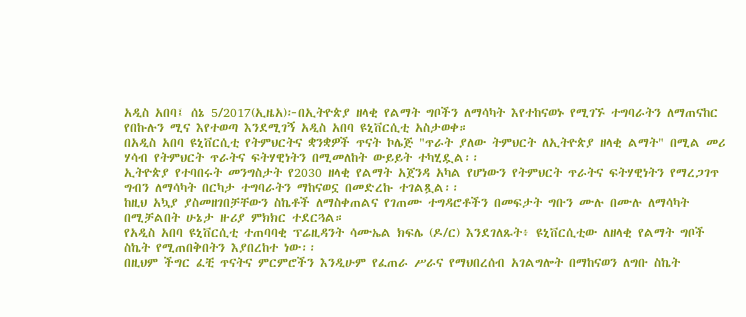አዲስ አበባ፤ ሰኔ 5/2017(ኢዜአ)፦በኢትዮጵያ ዘላቂ የልማት ግቦችን ለማሳካት እየተከናወኑ የሚገኙ ተግባራትን ለማጠናከር የበኩሉን ሚና እየተወጣ እንደሚገኝ አዲስ አበባ ዩኒቨርሲቲ አስታወቀ።
በአዲስ አበባ ዩኒቨርሲቲ የትምህርትና ቋንቋዎች ጥናት ኮሌጅ "ጥራት ያለው ትምህርት ለኢትዮጵያ ዘላቂ ልማት" በሚል መሪ ሃሳብ የትምህርት ጥራትና ፍትሃዊነትን በሚመለከት ውይይት ተካሂዷል፡፡
ኢትዮጵያ የተባበሩት መንግስታት የ2030 ዘላቂ የልማት አጀንዳ አካል የሆነውን የትምህርት ጥራትና ፍትሃዊነትን የማረጋገጥ ግብን ለማሳካት በርካታ ተግባራትን ማከናወኗ በመድረኩ ተገልጿል፡፡
ከዚህ አኳያ ያስመዘገበቻቸውን ስኬቶች ለማስቀጠልና የገጠሙ ተግዳሮቶችን በመፍታት ግቡን ሙሉ በሙሉ ለማሳካት በሚቻልበት ሁኔታ ዙሪያ ምክክር ተደርጓል።
የአዲስ አበባ ዩኒቨርሲቲ ተጠባባቂ ፕሬዚዳንት ሳሙኤል ክፍሌ (ዶ/ር) እንደገለጹት፥ ዩኒቨርሲቲው ለዘላቂ የልማት ግቦች ስኬት የሚጠበቅበትን እያበረከተ ነው፡፡
በዚህም ችግር ፈቺ ጥናትና ምርምሮችን እንዲሁም የፈጠራ ሥራና የማህበረሰብ አገልግሎት በማከናወን ለግቡ ስኬት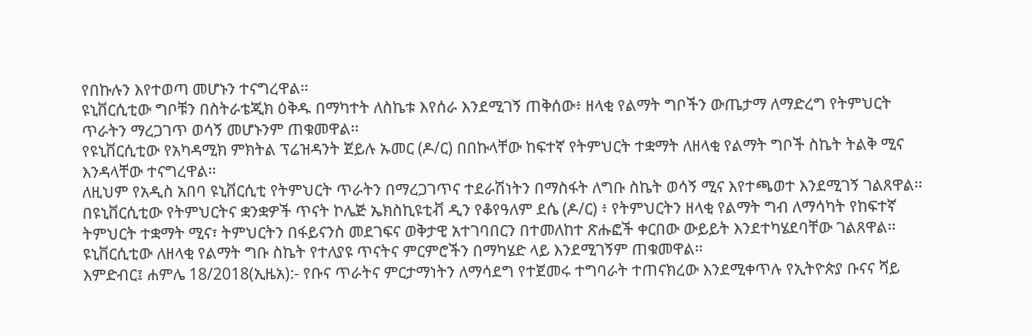የበኩሉን እየተወጣ መሆኑን ተናግረዋል።
ዩኒቨርሲቲው ግቦቹን በስትራቴጂክ ዕቅዱ በማካተት ለስኬቱ እየሰራ እንደሚገኝ ጠቅሰው፥ ዘላቂ የልማት ግቦችን ውጤታማ ለማድረግ የትምህርት ጥራትን ማረጋገጥ ወሳኝ መሆኑንም ጠቁመዋል፡፡
የዩኒቨርሲቲው የአካዳሚክ ምክትል ፕሬዝዳንት ጀይሉ ኡመር (ዶ/ር) በበኩላቸው ከፍተኛ የትምህርት ተቋማት ለዘላቂ የልማት ግቦች ስኬት ትልቅ ሚና እንዳላቸው ተናግረዋል፡፡
ለዚህም የአዲስ አበባ ዩኒቨርሲቲ የትምህርት ጥራትን በማረጋገጥና ተደራሽነትን በማስፋት ለግቡ ስኬት ወሳኝ ሚና እየተጫወተ እንደሚገኝ ገልጸዋል፡፡
በዩኒቨርሲቲው የትምህርትና ቋንቋዎች ጥናት ኮሌጅ ኤክስኪዩቲቭ ዲን የቆየዓለም ደሴ (ዶ/ር) ፥ የትምህርትን ዘላቂ የልማት ግብ ለማሳካት የከፍተኛ ትምህርት ተቋማት ሚና፣ ትምህርትን በፋይናንስ መደገፍና ወቅታዊ አተገባበርን በተመለከተ ጽሑፎች ቀርበው ውይይት እንደተካሄደባቸው ገልጸዋል፡፡
ዩኒቨርሲቲው ለዘላቂ የልማት ግቡ ስኬት የተለያዩ ጥናትና ምርምሮችን በማካሄድ ላይ እንደሚገኝም ጠቁመዋል፡፡
እምድብር፤ ሐምሌ 18/2018(ኢዜአ):- የቡና ጥራትና ምርታማነትን ለማሳደግ የተጀመሩ ተግባራት ተጠናክረው እንደሚቀጥሉ የኢትዮጵያ ቡናና ሻይ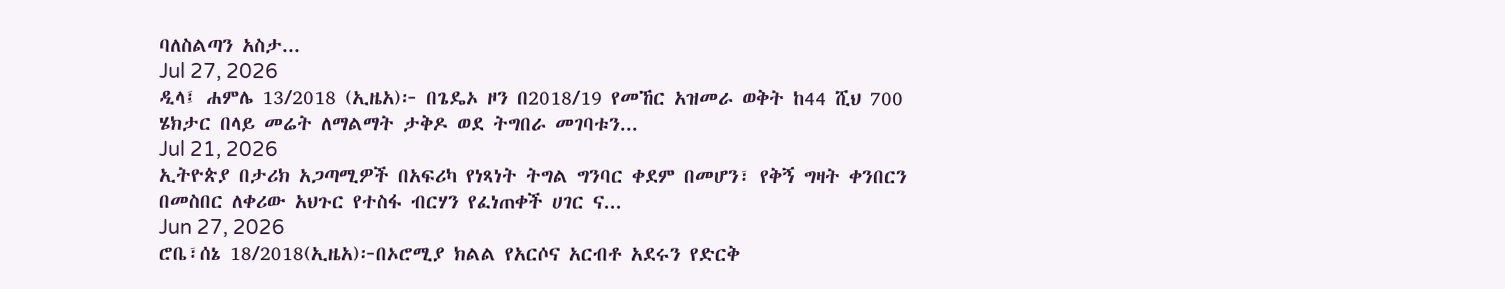ባለስልጣን አስታ...
Jul 27, 2026
ዲላ፤ ሐምሌ 13/2018 (ኢዜአ)፦ በጌዴኦ ዞን በ2018/19 የመኸር አዝመራ ወቅት ከ44 ሺህ 700 ሄክታር በላይ መሬት ለማልማት ታቅዶ ወደ ትግበራ መገባቱን...
Jul 21, 2026
ኢትዮጵያ በታሪክ አጋጣሚዎች በአፍሪካ የነጻነት ትግል ግንባር ቀደም በመሆን፣ የቅኝ ግዛት ቀንበርን በመስበር ለቀሪው አህጉር የተስፋ ብርሃን የፈነጠቀች ሀገር ና...
Jun 27, 2026
ሮቤ፣ሰኔ 18/2018(ኢዜአ)፦በኦሮሚያ ክልል የአርሶና አርብቶ አደሩን የድርቅ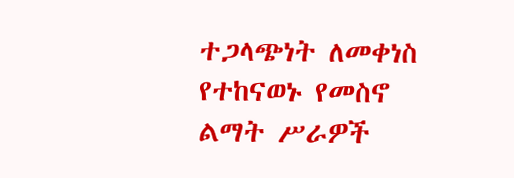ተጋላጭነት ለመቀነስ የተከናወኑ የመስኖ ልማት ሥራዎች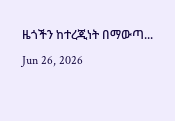ዜጎችን ከተረጂነት በማውጣ...
Jun 26, 2026